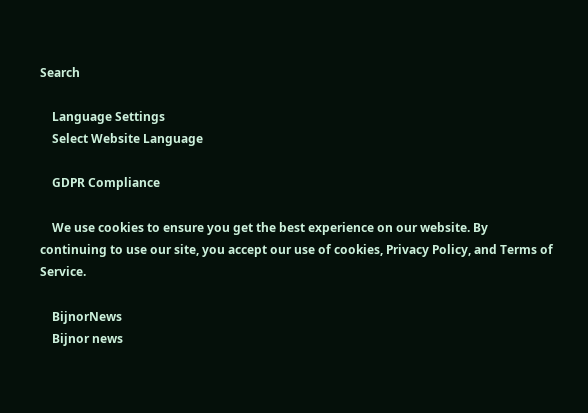Search

    Language Settings
    Select Website Language

    GDPR Compliance

    We use cookies to ensure you get the best experience on our website. By continuing to use our site, you accept our use of cookies, Privacy Policy, and Terms of Service.

    BijnorNews
    Bijnor news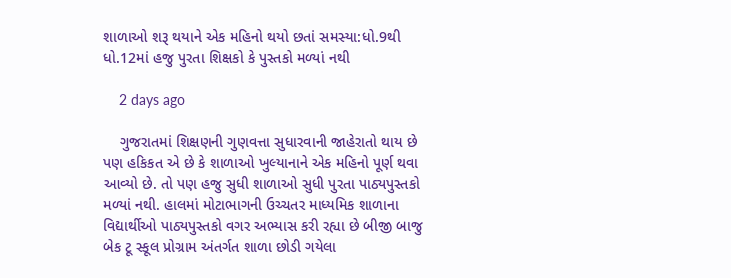શાળાઓ શરૂ થયાને એક મહિનો થયો છતાં સમસ્યા:ધો.9થી ધો.12માં હજુ પુરતા શિક્ષકો કે પુસ્તકો મળ્યાં નથી

    2 days ago

    ગુજરાતમાં શિક્ષણની ગુણવત્તા સુધારવાની જાહેરાતો થાય છે પણ હકિકત એ છે કે શાળાઓ ખુલ્યાનાને એક મહિનો પૂર્ણ થવા આવ્યો છે. તો પણ હજુ સુધી શાળાઓ સુધી પુરતા પાઠ્યપુસ્તકો મળ્યાં નથી. હાલમાં મોટાભાગની ઉચ્ચતર માધ્યમિક શાળાના વિદ્યાર્થીઓ પાઠ્યપુસ્તકો વગર અભ્યાસ કરી રહ્યા છે બીજી બાજુ બેક ટૂ સ્કૂલ પ્રોગ્રામ અંતર્ગત શાળા છોડી ગયેલા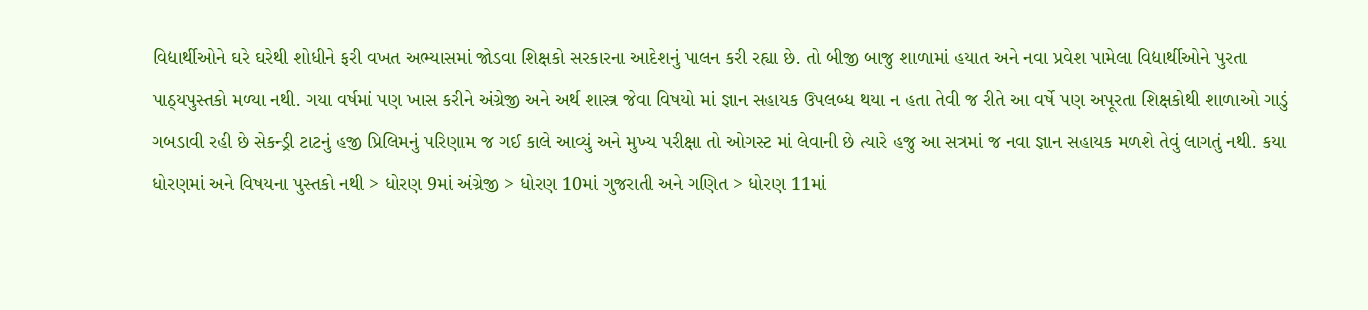વિદ્યાર્થીઓને ઘરે ઘરેથી શોધીને ફરી વખત અભ્યાસમાં જોડવા શિક્ષકો સરકારના આદેશનું પાલન કરી રહ્યા છે. તો બીજી બાજુ શાળામાં હયાત અને નવા પ્રવેશ પામેલા વિદ્યાર્થીઓને પુરતા પાઠ્યપુસ્તકો મળ્યા નથી. ગયા વર્ષમાં પણ ખાસ કરીને અંગ્રેજી અને અર્થ શાસ્ત્ર જેવા વિષયો માં જ્ઞાન સહાયક ઉપલબ્ધ થયા ન હતા તેવી જ રીતે આ વર્ષે પણ અપૂરતા શિક્ષકોથી શાળાઓ ગાડું ગબડાવી રહી છે સેકન્ડ્રી ટાટનું હજી પ્રિલિમનું પરિણામ જ ગઈ કાલે આવ્યું અને મુખ્ય પરીક્ષા તો ઓગસ્ટ માં લેવાની છે ત્યારે હજુ આ સત્રમાં જ નવા જ્ઞાન સહાયક મળશે તેવું લાગતું નથી. કયા ધોરણમાં અને વિષયના પુસ્તકો નથી > ધોરણ 9માં અંગ્રેજી > ધોરણ 10માં ગુજરાતી અને ગણિત > ધોરણ 11માં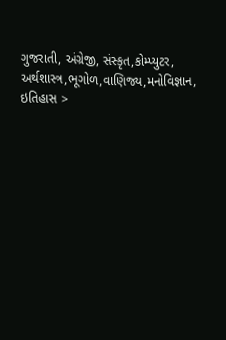ગુજરાતી, અંગ્રેજી, સંસ્કૃત,કોમ્પ્યુટર, અર્થશાસ્ત્ર,ભૂગોળ,વાણિજ્ય,મનોવિજ્ઞાન, ઇતિહાસ >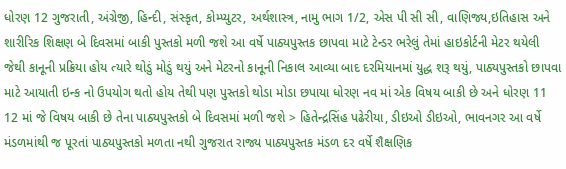ધોરણ 12 ગુજરાતી, અંગ્રેજી, હિન્દી, સંસ્કૃત, કોમ્પ્યુટર, અર્થશાસ્ત્ર, નામુ ભાગ 1/2, એસ પી સી સી, વાણિજ્ય,ઇતિહાસ અને શારીરિક શિક્ષણ બે દિવસમાં બાકી પુસ્તકો મળી જશે આ વર્ષે પાઠ્યપુસ્તક છાપવા માટે ટેન્ડર ભરેલું તેમાં હાઇકોર્ટની મેટર થયેલી જેથી કાનૂની પ્રક્રિયા હોય ત્યારે થોડું મોડું થયું અને મેટરનો કાનૂની નિકાલ આવ્યા બાદ દરમિયાનમાં યુદ્ધ શરૂ થયું, પાઠ્યપુસ્તકો છાપવા માટે આયાતી ઇન્ક નો ઉપયોગ થતો હોય તેથી પણ પુસ્તકો થોડા મોડા છપાયા ધોરણ નવ માં એક વિષય બાકી છે અને ધોરણ 11 12 માં જે વિષય બાકી છે તેના પાઠ્યપુસ્તકો બે દિવસમાં મળી જશે > હિતેન્દ્રસિંહ પઢેરીયા, ડીઇઓ ડીઇઓ, ભાવનગર આ વર્ષે મંડળમાંથી જ પૂરતાં પાઠ્યપુસ્તકો મળતા નથી ગુજરાત રાજ્ય પાઠ્યપુસ્તક મંડળ દર વર્ષે શૈક્ષણિક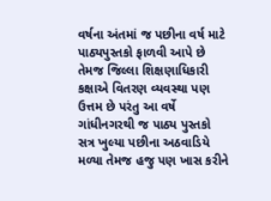વર્ષના અંતમાં જ પછીના વર્ષ માટે પાઠ્યપુસ્તકો ફાળવી આપે છે તેમજ જિલ્લા શિક્ષણાધિકારી કક્ષાએ વિતરણ વ્યવસ્થા પણ ઉત્તમ છે પરંતુ આ વર્ષે ગાંધીનગરથી જ પાઠ્ય પુસ્તકો સત્ર ખુલ્યા પછીના અઠવાડિયે મળ્યા તેમજ હજુ પણ ખાસ કરીને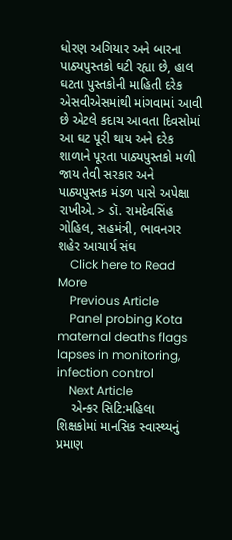ધોરણ અગિયાર અને બારના પાઠ્યપુસ્તકો ઘટી રહ્યા છે, હાલ ઘટતા પુસ્તકોની માહિતી દરેક એસવીએસમાંથી માંગવામાં આવી છે એટલે કદાચ આવતા દિવસોમાં આ ઘટ પૂરી થાય અને દરેક શાળાને પૂરતા પાઠ્યપુસ્તકો મળી જાય તેવી સરકાર અને પાઠ્યપુસ્તક મંડળ પાસે અપેક્ષા રાખીએ. > ડૉ. રામદેવસિંહ ગોહિલ, સહમંત્રી, ભાવનગર શહેર આચાર્ય સંઘ
    Click here to Read More
    Previous Article
    Panel probing Kota maternal deaths flags lapses in monitoring, infection control
    Next Article
    એન્કર સિટિ:મહિલા શિક્ષકોમાં માનસિક સ્વાસ્થ્યનું પ્રમાણ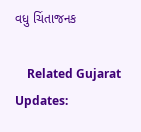વધુ ચિંતાજનક

    Related Gujarat Updates: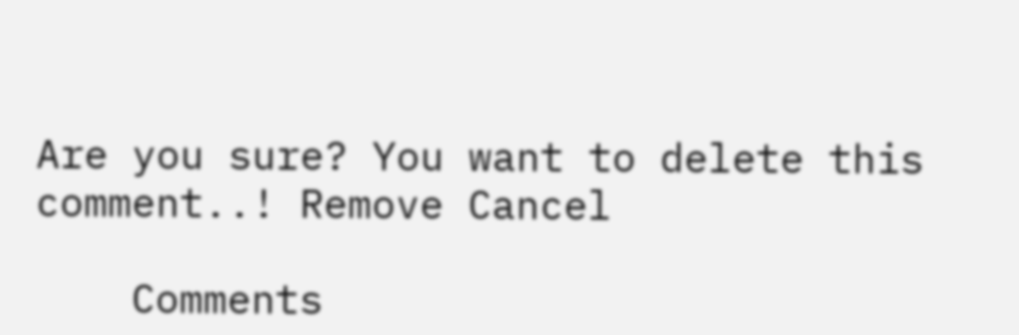Are you sure? You want to delete this comment..! Remove Cancel

    Comments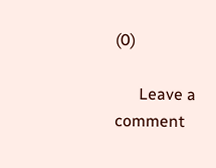(0)

      Leave a comment